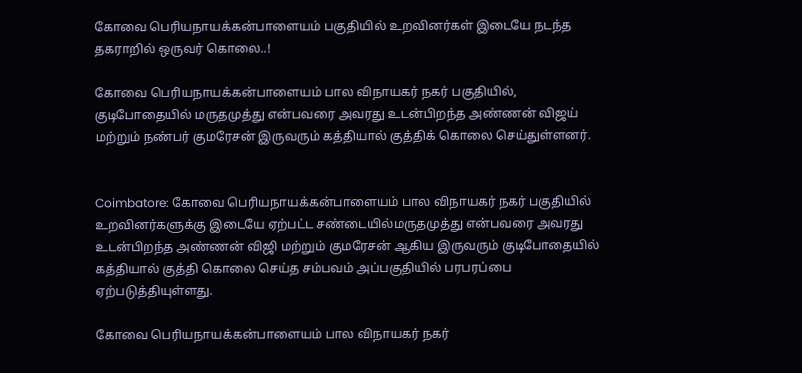கோவை பெரியநாயக்கன்பாளையம் பகுதியில் உறவினர்கள் இடையே நடந்த தகராறில் ஒருவர் கொலை..!

கோவை பெரியநாயக்கன்பாளையம் பால விநாயகர் நகர் பகுதியில், குடிபோதையில் மருதமுத்து என்பவரை அவரது உடன்பிறந்த அண்ணன் விஜய் மற்றும் நண்பர் குமரேசன் இருவரும் கத்தியால் குத்திக் கொலை செய்துள்ளனர்.


Coimbatore: கோவை பெரியநாயக்கன்பாளையம் பால விநாயகர் நகர் பகுதியில் உறவினர்களுக்கு இடையே ஏற்பட்ட சண்டையில்மருதமுத்து என்பவரை அவரது உடன்பிறந்த அண்ணன் விஜி மற்றும் குமரேசன் ஆகிய இருவரும் குடிபோதையில் கத்தியால் குத்தி கொலை செய்த சம்பவம் அப்பகுதியில் பரபரப்பை ஏற்படுத்தியுள்ளது.

கோவை பெரியநாயக்கன்பாளையம் பால விநாயகர் நகர்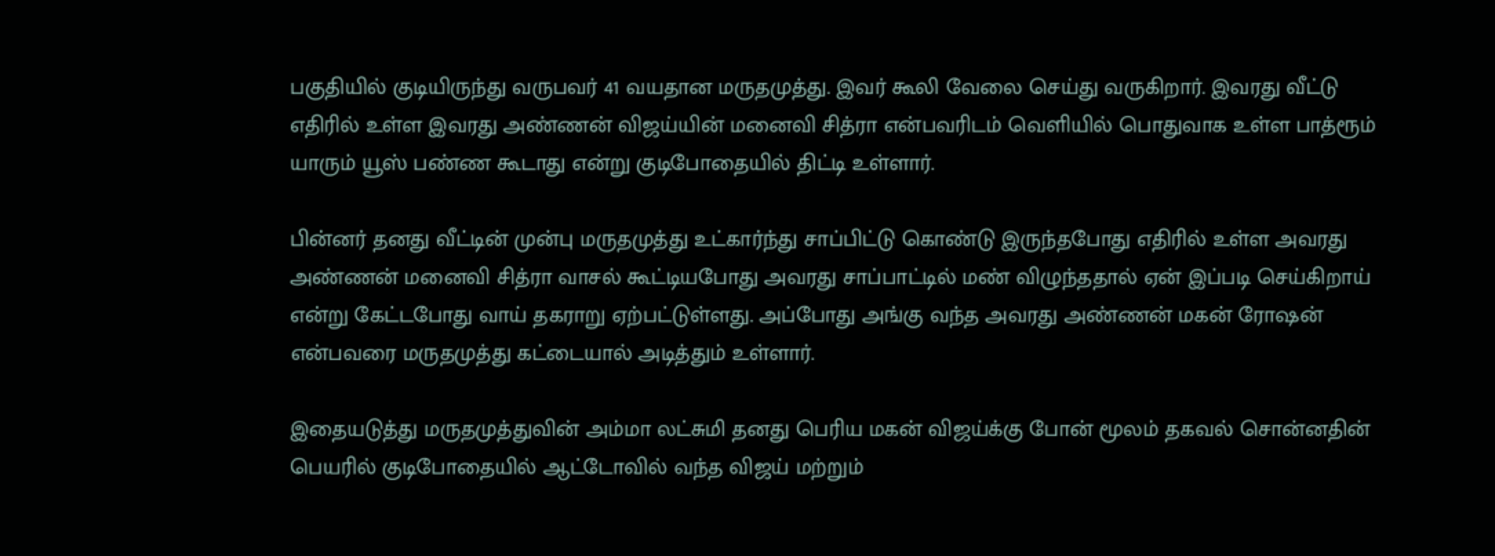பகுதியில் குடியிருந்து வருபவர் 41 வயதான மருதமுத்து. இவர் கூலி வேலை செய்து வருகிறார். இவரது வீட்டு எதிரில் உள்ள இவரது அண்ணன் விஜய்யின் மனைவி சித்ரா என்பவரிடம் வெளியில் பொதுவாக உள்ள பாத்ரூம் யாரும் யூஸ் பண்ண கூடாது என்று குடிபோதையில் திட்டி உள்ளார்.

பின்னர் தனது வீட்டின் முன்பு மருதமுத்து உட்கார்ந்து சாப்பிட்டு கொண்டு இருந்தபோது எதிரில் உள்ள அவரது அண்ணன் மனைவி சித்ரா வாசல் கூட்டியபோது அவரது சாப்பாட்டில் மண் விழுந்ததால் ஏன் இப்படி செய்கிறாய் என்று கேட்டபோது வாய் தகராறு ஏற்பட்டுள்ளது. அப்போது அங்கு வந்த அவரது அண்ணன் மகன் ரோஷன் என்பவரை மருதமுத்து கட்டையால் அடித்தும் உள்ளார்.

இதையடுத்து மருதமுத்துவின் அம்மா லட்சுமி தனது பெரிய மகன் விஜய்க்கு போன் மூலம் தகவல் சொன்னதின் பெயரில் குடிபோதையில் ஆட்டோவில் வந்த விஜய் மற்றும்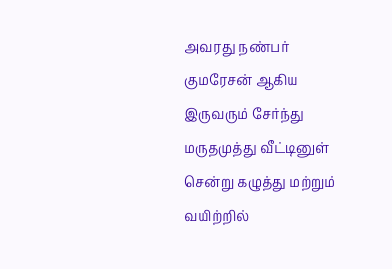அவரது நண்பர் குமரேசன் ஆகிய இருவரும் சேர்ந்து மருதமுத்து வீட்டினுள் சென்று கழுத்து மற்றும் வயிற்றில்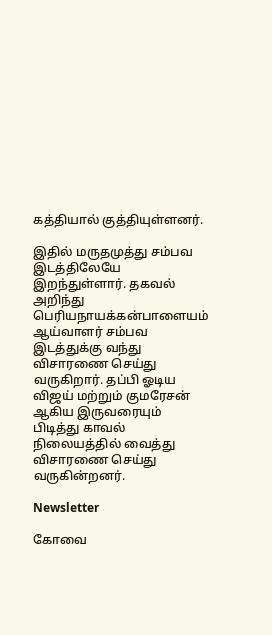கத்தியால் குத்தியுள்ளனர்.

இதில் மருதமுத்து சம்பவ இடத்திலேயே இறந்துள்ளார். தகவல் அறிந்து பெரியநாயக்கன்பாளையம் ஆய்வாளர் சம்பவ இடத்துக்கு வந்து விசாரணை செய்து வருகிறார். தப்பி ஓடிய விஜய் மற்றும் குமரேசன் ஆகிய இருவரையும் பிடித்து காவல் நிலையத்தில் வைத்து விசாரணை செய்து வருகின்றனர்.

Newsletter

கோவை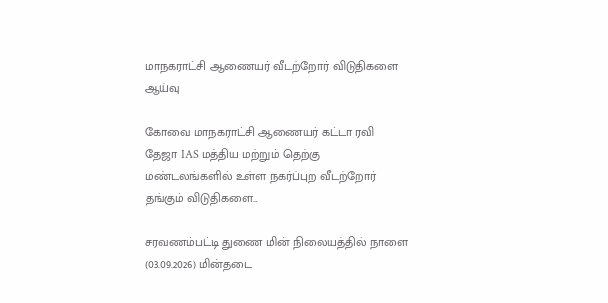மாநகராட்சி ஆணையர் வீடற்றோர் விடுதிகளை ஆய்வு

கோவை மாநகராட்சி ஆணையர் கட்டா ரவி தேஜா IAS மத்திய மற்றும் தெற்கு மண்டலங்களில் உள்ள நகர்ப்புற வீடற்றோர் தங்கும் விடுதிகளை...

சரவணம்பட்டி துணை மின் நிலையத்தில் நாளை (03.09.2026) மின்தடை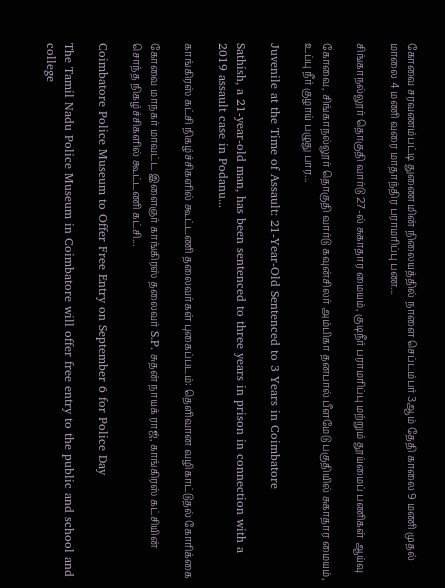கோவை சரவணம்பட்டி துணை மின் நிலையத்தில் நாளை செப்டம்பர் 3ஆம் தேதி காலை 9 மணி முதல் மாலை 4 மணி வரை மாதாந்திர பராமரிப்பு பண...

சிங்காநல்லூர் தொகுதி வார்டு 27-ல் சுகாதார மையம், குடிநீர் பராமரிப்பு மற்றும் தூய்மைப் பணிகள் ஆய்வு

கோவை, சிங்காநல்லூர் தொகுதி வார்டு கவுன்சிலர் அம்பிகா தனபால் பீளமேடு பகுதியில் சுகாதார மையம், உப்பு நீர் குழாய் பழுது பார...

Juvenile at the Time of Assault: 21-Year-Old Sentenced to 3 Years in Coimbatore

Sathish, a 21-year-old man, has been sentenced to three years in prison in connection with a 2019 assault case in Podanu...

காங்கிரஸ் கட்சி நிகழ்ச்சிகளில் கூட்டணி தலைவர்கள் புகைப்படம்: தெளிவான வழிகாட்டுதல் கோரிக்கை

கோவை மாநகர் மாவட்ட இளைஞர் காங்கிரஸ் தலைவர் S.P. சுதன் நாயக் ராஜ், காங்கிரஸ் கட்சியின் சொந்த நிகழ்ச்சிகளில் கூட்டணி கட்சி...

Coimbatore Police Museum to Offer Free Entry on September 6 for Police Day

The Tamil Nadu Police Museum in Coimbatore will offer free entry to the public and school and college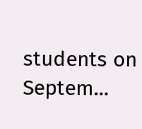students on Septem...